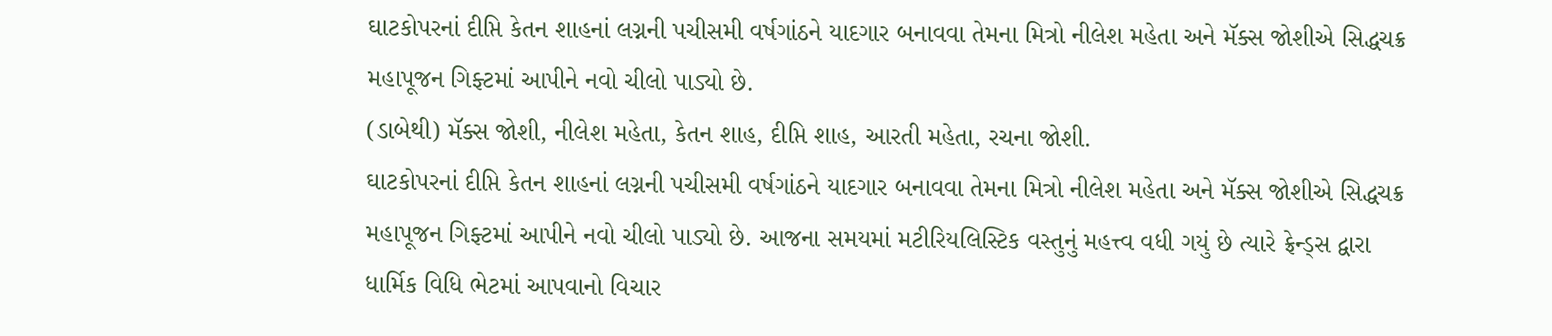ઘાટકોપરનાં દીપ્તિ કેતન શાહનાં લગ્નની પચીસમી વર્ષગાંઠને યાદગાર બનાવવા તેમના મિત્રો નીલેશ મહેતા અને મૅક્સ જોશીએ સિદ્ધચક્ર મહાપૂજન ગિફ્ટમાં આપીને નવો ચીલો પાડ્યો છે.
(ડાબેથી) મૅક્સ જોશી, નીલેશ મહેતા, કેતન શાહ, દીપ્તિ શાહ, આરતી મહેતા, રચના જોશી.
ઘાટકોપરનાં દીપ્તિ કેતન શાહનાં લગ્નની પચીસમી વર્ષગાંઠને યાદગાર બનાવવા તેમના મિત્રો નીલેશ મહેતા અને મૅક્સ જોશીએ સિદ્ધચક્ર મહાપૂજન ગિફ્ટમાં આપીને નવો ચીલો પાડ્યો છે. આજના સમયમાં મટીરિયલિસ્ટિક વસ્તુનું મહત્ત્વ વધી ગયું છે ત્યારે ફ્રેન્ડ્સ દ્વારા ધાર્મિક વિધિ ભેટમાં આપવાનો વિચાર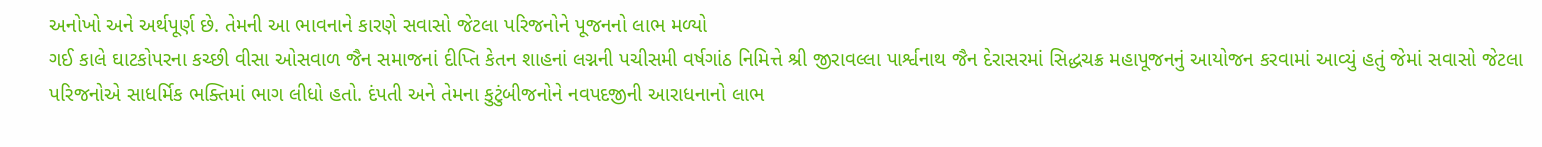અનોખો અને અર્થપૂર્ણ છે. તેમની આ ભાવનાને કારણે સવાસો જેટલા પરિજનોને પૂજનનો લાભ મળ્યો
ગઈ કાલે ઘાટકોપરના કચ્છી વીસા ઓસવાળ જૈન સમાજનાં દીપ્તિ કેતન શાહનાં લગ્નની પચીસમી વર્ષગાંઠ નિમિત્તે શ્રી જીરાવલ્લા પાર્શ્વનાથ જૈન દેરાસરમાં સિદ્ધચક્ર મહાપૂજનનું આયોજન કરવામાં આવ્યું હતું જેમાં સવાસો જેટલા પરિજનોએ સાધર્મિક ભક્તિમાં ભાગ લીધો હતો. દંપતી અને તેમના કુટુંબીજનોને નવપદજીની આરાધનાનો લાભ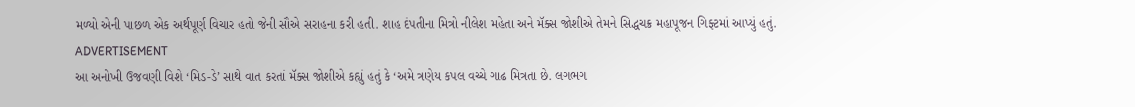મળ્યો એની પાછળ એક અર્થપૂર્ણ વિચાર હતો જેની સૌએ સરાહના કરી હતી. શાહ દંપતીના મિત્રો નીલેશ મહેતા અને મૅક્સ જોશીએ તેમને સિદ્ધચક્ર મહાપૂજન ગિફ્ટમાં આપ્યું હતું.
ADVERTISEMENT
આ અનોખી ઉજવણી વિશે ‘મિડ-ડે’ સાથે વાત કરતાં મૅક્સ જોશીએ કહ્યું હતું કે ‘અમે ત્રણેય કપલ વચ્ચે ગાઢ મિત્રતા છે. લગભગ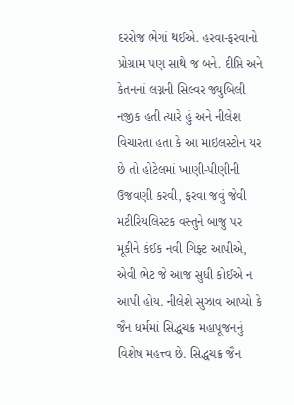દરરોજ ભેગાં થઈએ. હરવા-ફરવાનો પ્રોગ્રામ પણ સાથે જ બને. દીપ્તિ અને કેતનનાં લગ્નની સિલ્વર જ્યુબિલી નજીક હતી ત્યારે હું અને નીલેશ વિચારતા હતા કે આ માઇલસ્ટોન યર છે તો હોટેલમાં ખાણી-પીણીની ઉજવણી કરવી, ફરવા જવું જેવી મટીરિયલિસ્ટક વસ્તુને બાજુ પર મૂકીને કંઈક નવી ગિફ્ટ આપીએ, એવી ભેટ જે આજ સુધી કોઈએ ન આપી હોય. નીલેશે સુઝાવ આપ્યો કે જૈન ધર્મમાં સિદ્ધચક્ર મહાપૂજનનું વિશેષ મહત્ત્વ છે. સિદ્ધચક્ર જૈન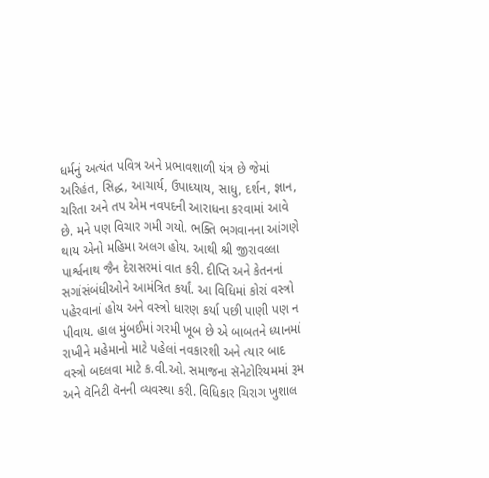ધર્મનું અત્યંત પવિત્ર અને પ્રભાવશાળી યંત્ર છે જેમાં અરિહંત, સિદ્ધ, આચાર્ય, ઉપાધ્યાય, સાધુ, દર્શન, જ્ઞાન, ચરિતા અને તપ એમ નવપદની આરાધના કરવામાં આવે છે. મને પણ વિચાર ગમી ગયો. ભક્તિ ભગવાનના આંગણે થાય એનો મહિમા અલગ હોય. આથી શ્રી જીરાવલ્લા પાર્શ્વનાથ જૈન દેરાસરમાં વાત કરી. દીપ્તિ અને કેતનનાં સગાંસંબંધીઓને આમંત્રિત કર્યાં. આ વિધિમાં કોરાં વસ્ત્રો પહેરવાનાં હોય અને વસ્ત્રો ધારણ કર્યા પછી પાણી પણ ન પીવાય. હાલ મુંબઈમાં ગરમી ખૂબ છે એ બાબતને ધ્યાનમાં રાખીને મહેમાનો માટે પહેલાં નવકારશી અને ત્યાર બાદ વસ્ત્રો બદલવા માટે ક.વી.ઓ. સમાજના સૅનેટોરિયમમાં રૂમ અને વૅનિટી વૅનની વ્યવસ્થા કરી. વિધિકાર ચિરાગ ખુશાલ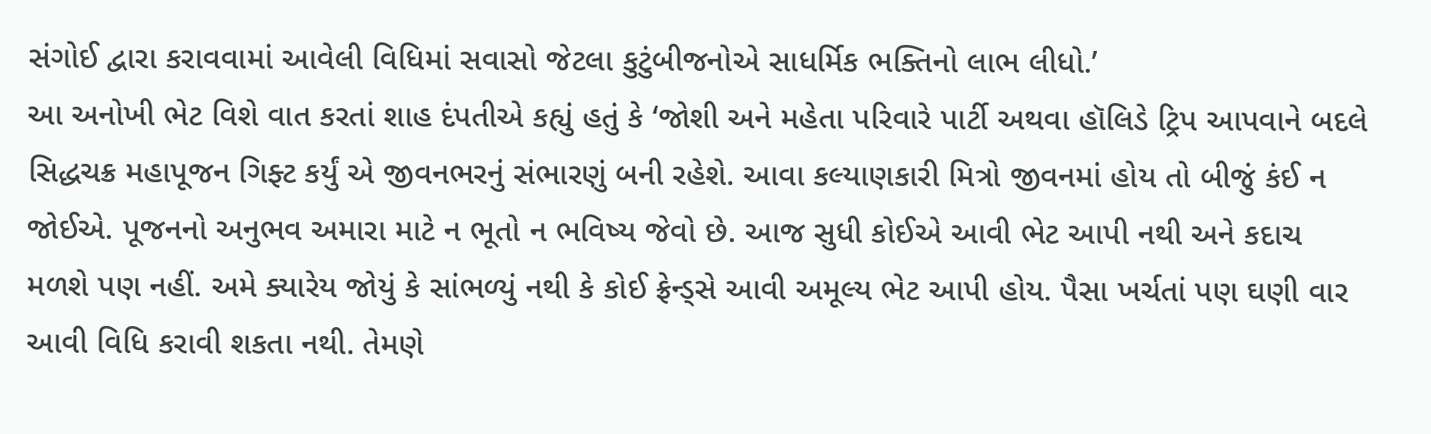સંગોઈ દ્વારા કરાવવામાં આવેલી વિધિમાં સવાસો જેટલા કુટુંબીજનોએ સાધર્મિક ભક્તિનો લાભ લીધો.’
આ અનોખી ભેટ વિશે વાત કરતાં શાહ દંપતીએ કહ્યું હતું કે ‘જોશી અને મહેતા પરિવારે પાર્ટી અથવા હૉલિડે ટ્રિપ આપવાને બદલે સિદ્ધચક્ર મહાપૂજન ગિફ્ટ કર્યું એ જીવનભરનું સંભારણું બની રહેશે. આવા કલ્યાણકારી મિત્રો જીવનમાં હોય તો બીજું કંઈ ન જોઈએ. પૂજનનો અનુભવ અમારા માટે ન ભૂતો ન ભવિષ્ય જેવો છે. આજ સુધી કોઈએ આવી ભેટ આપી નથી અને કદાચ મળશે પણ નહીં. અમે ક્યારેય જોયું કે સાંભળ્યું નથી કે કોઈ ફ્રેન્ડ્સે આવી અમૂલ્ય ભેટ આપી હોય. પૈસા ખર્ચતાં પણ ઘણી વાર આવી વિધિ કરાવી શકતા નથી. તેમણે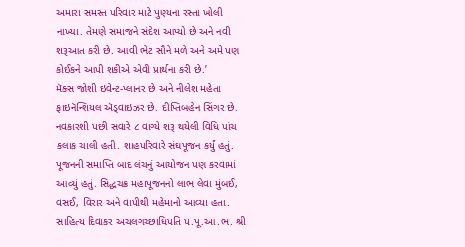અમારા સમસ્ત પરિવાર માટે પુણ્યના રસ્તા ખોલી નાખ્યા. તેમણે સમાજને સંદેશ આપ્યો છે અને નવી શરૂઆત કરી છે. આવી ભેટ સૌને મળે અને અમે પણ કોઈકને આપી શકીએ એવી પ્રાર્થના કરી છે.’
મૅક્સ જોશી ઇવેન્ટ-પ્લાનર છે અને નીલેશ મહેતા ફાઇનૅન્શિયલ ઍડ્વાઇઝર છે. દીપ્તિબહેન સિંગર છે. નવકારશી પછી સવારે ૮ વાગ્યે શરૂ થયેલી વિધિ પાંચ કલાક ચાલી હતી. શાહપરિવારે સંઘપૂજન કર્યું હતું. પૂજનની સમાપ્તિ બાદ લંચનું આયોજન પણ કરવામાં આવ્યું હતું. સિદ્ધચક્ર મહાપૂજનનો લાભ લેવા મુંબઈ, વસઈ, વિરાર અને વાપીથી મહેમાનો આવ્યા હતા. સાહિત્ય દિવાકર અચલગચ્છાધિપતિ પ.પૂ.આ.ભ. શ્રી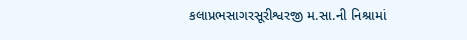કલાપ્રભસાગરસૂરીશ્વરજી મ.સા.ની નિશ્રામાં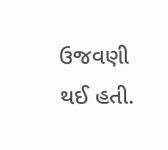ઉજવણી થઈ હતી.